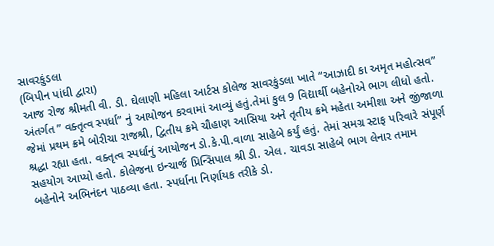સાવરકુંડલા
(બિપીન પાંધી દ્વારા)
આજ રોજ શ્રીમતી વી. ડી. ઘેલાણી મહિલા આર્ટસ કોલેજ સાવરકુંડલા ખાતે “આઝાદી કા અમૃત મહોત્સવ” અંતર્ગત ” વક્તૃત્વ સ્પર્ધા” નું આયોજન કરવામાં આવ્યું હતું.તેમાં કુલ 9 વિદ્યાર્થી બહેનોએ ભાગ લીધો હતો. જેમાં પ્રથમ ક્રમે બોરીચા રાજશ્રી, દ્વિતીય ક્રમે ચૌહાણ આસિયા અને તૃતીય ક્રમે મહેતા અમીશા અને જીંજાળા શ્રદ્ધા રહ્યા હતા. વક્તૃત્વ સ્પર્ધાનું આયોજન ડો.કે.પી.વાળા સાહેબે કર્યું હતું. તેમાં સમગ્ર સ્ટાફ પરિવારે સંપૂર્ણ સહયોગ આપ્યો હતો. કોલેજના ઇન્ચાર્જ પ્રિન્સિપાલ શ્રી ડી. એલ. ચાવડા સાહેબે ભાગ લેનાર તમામ બહેનોને અભિનંદન પાઠવ્યા હતા. સ્પર્ધાના નિર્ણાયક તરીકે ડો.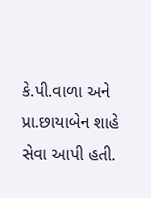કે.પી.વાળા અને પ્રા.છાયાબેન શાહે સેવા આપી હતી.